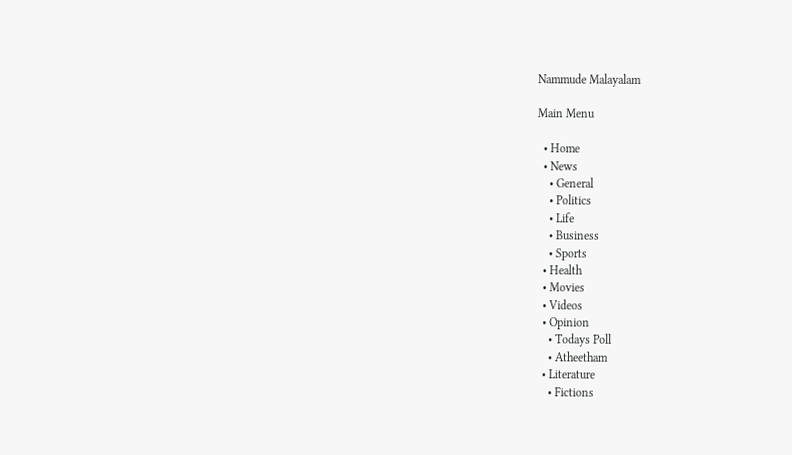Nammude Malayalam

Main Menu

  • Home
  • News
    • General
    • Politics
    • Life
    • Business
    • Sports
  • Health
  • Movies
  • Videos
  • Opinion
    • Todays Poll
    • Atheetham
  • Literature
    • Fictions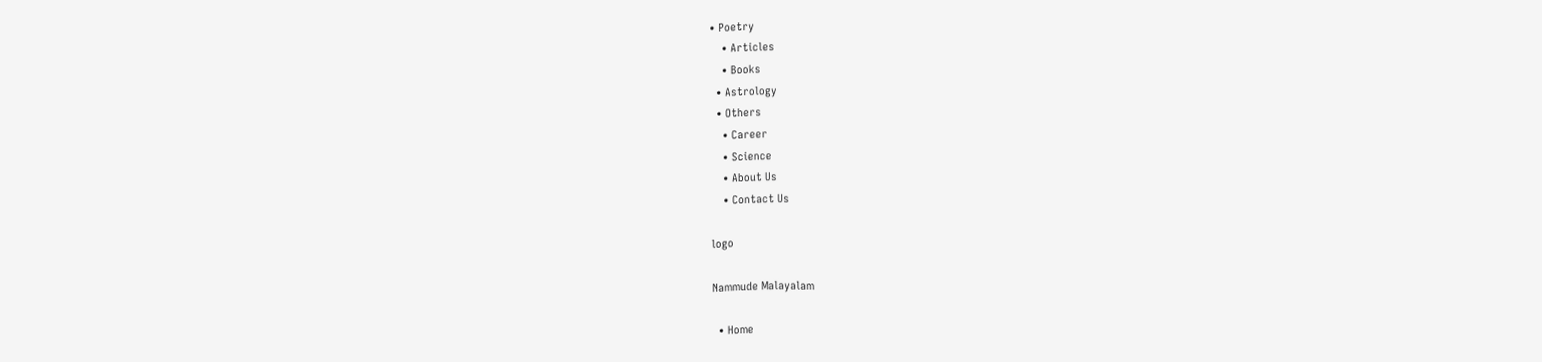• Poetry
    • Articles
    • Books
  • Astrology
  • Others
    • Career
    • Science
    • About Us
    • Contact Us

logo

Nammude Malayalam

  • Home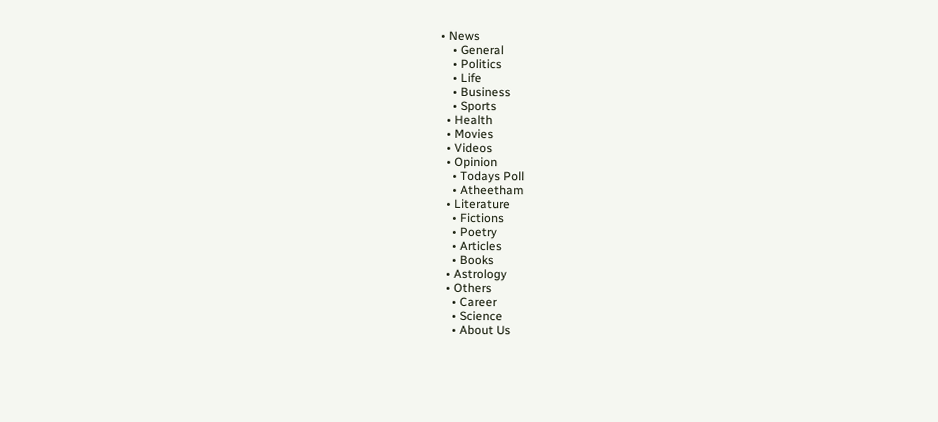• News
    • General
    • Politics
    • Life
    • Business
    • Sports
  • Health
  • Movies
  • Videos
  • Opinion
    • Todays Poll
    • Atheetham
  • Literature
    • Fictions
    • Poetry
    • Articles
    • Books
  • Astrology
  • Others
    • Career
    • Science
    • About Us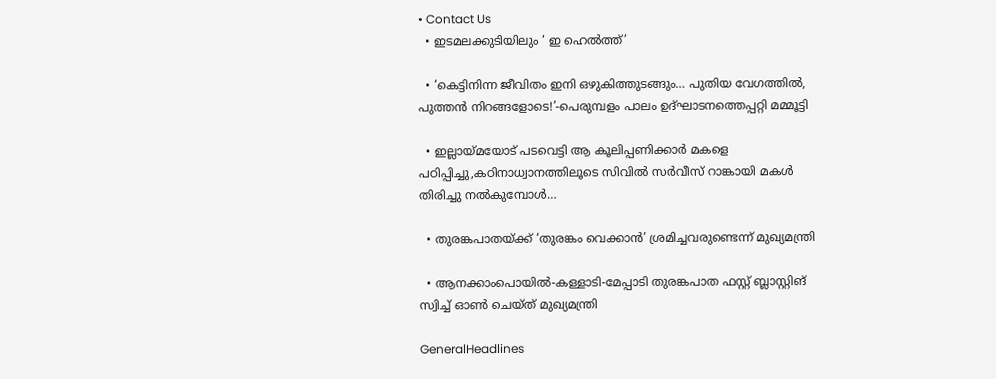• Contact Us
  • ഇടമലക്കുടിയിലും ‘ ഇ ഹെല്‍ത്ത്’

  • ‘കെട്ടിനിന്ന ജീവിതം ഇനി ഒഴുകിത്തുടങ്ങും… പുതിയ വേഗത്തിൽ, പുത്തൻ നിറങ്ങളോടെ!’-പെരുമ്പളം പാലം ഉദ്ഘാടനത്തെപ്പറ്റി മമ്മൂട്ടി

  • ഇല്ലായ്മയോട് പടവെട്ടി ആ കൂലിപ്പണിക്കാർ മകളെ പഠിപ്പിച്ചു,കഠിനാധ്വാനത്തിലൂടെ സിവിൽ സർവീസ് റാങ്കായി മകൾ തിരിച്ചു നൽകുമ്പോൾ…

  • തുരങ്കപാതയ്ക്ക് ‘തുരങ്കം വെക്കാൻ’ ശ്രമിച്ചവരുണ്ടെന്ന് മുഖ്യമന്ത്രി

  • ആനക്കാംപൊയിൽ-കള്ളാടി-മേപ്പാടി തുരങ്കപാത ഫസ്റ്റ് ബ്ലാസ്റ്റിങ് സ്വിച്ച് ഓൺ ചെയ്ത് മുഖ്യമന്ത്രി

GeneralHeadlines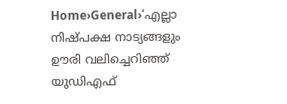Home›General›‘എല്ലാ നിഷ്പക്ഷ നാട്യങ്ങളും ഊരി വലിച്ചെറിഞ്ഞ് യുഡിഎഫ്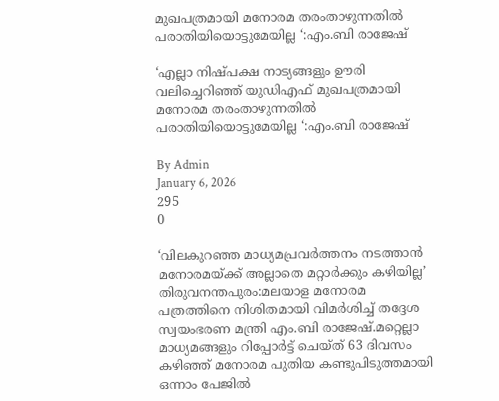മുഖപത്രമായി മനോരമ തരംതാഴുന്നതിൽ പരാതിയിയൊട്ടുമേയില്ല ‘:എം.ബി രാജേഷ്

‘എല്ലാ നിഷ്പക്ഷ നാട്യങ്ങളും ഊരി വലിച്ചെറിഞ്ഞ് യുഡിഎഫ് മുഖപത്രമായി മനോരമ തരംതാഴുന്നതിൽ പരാതിയിയൊട്ടുമേയില്ല ‘:എം.ബി രാജേഷ്

By Admin
January 6, 2026
295
0

‘വിലകുറഞ്ഞ മാധ്യമപ്രവർത്തനം നടത്താൻ മനോരമയ്ക്ക് അല്ലാതെ മറ്റാർക്കും കഴിയില്ല’
തിരുവനന്തപുരം:മലയാള മനോരമ പത്രത്തിനെ നിശിതമായി വിമർശിച്ച് തദ്ദേശ സ്വയംഭരണ മന്ത്രി എം.ബി രാജേഷ്.മറ്റെല്ലാ മാധ്യമങ്ങളും റിപ്പോർട്ട് ചെയ്ത് 63 ദിവസം കഴിഞ്ഞ് മനോരമ പുതിയ കണ്ടുപിടുത്തമായി ഒന്നാം പേജിൽ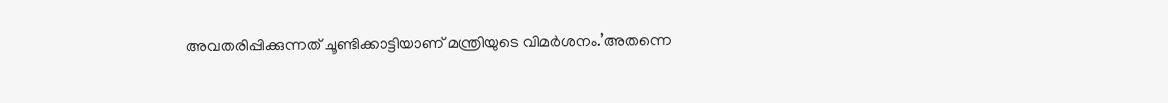അവതരിപ്പിക്കുന്നത് ചൂണ്ടിക്കാട്ടിയാണ് മന്ത്രിയുടെ വിമർശനം.’അതന്നെ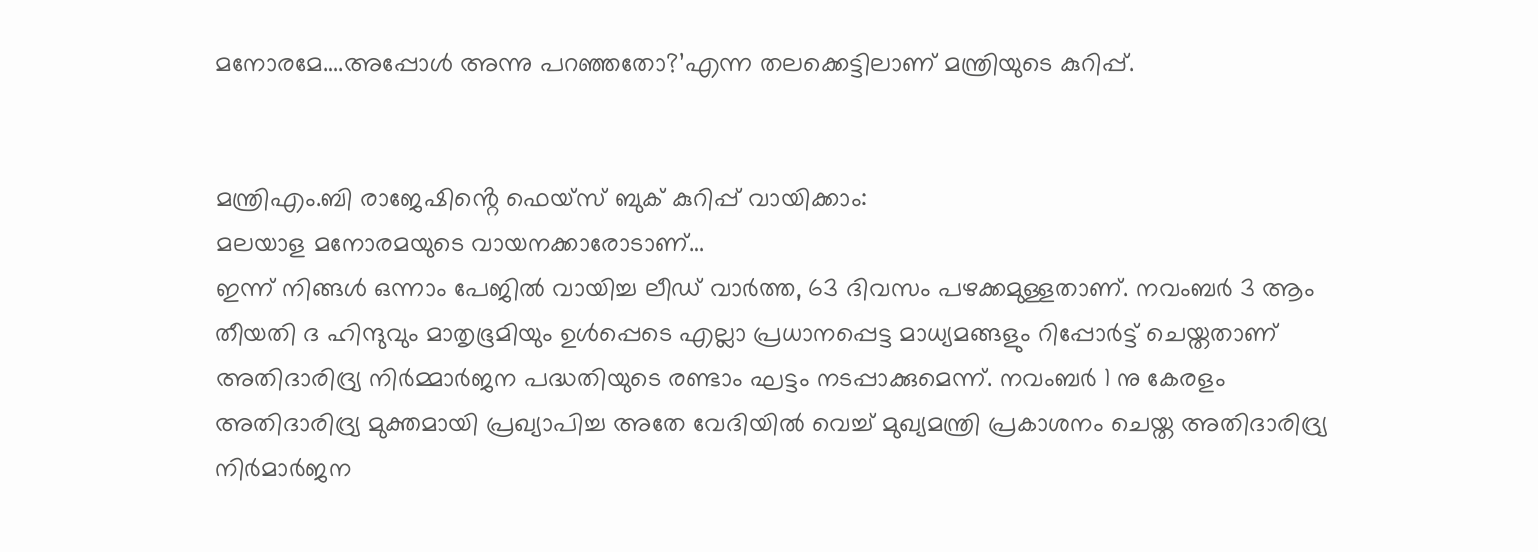മനോരമേ….അപ്പോൾ അന്നു പറഞ്ഞതോ?’എന്ന തലക്കെട്ടിലാണ് മന്ത്രിയുടെ കുറിപ്പ്.


മന്ത്രിഎം.ബി രാജേഷിൻ്റെ ഫെയ്സ് ബുക് കുറിപ്പ് വായിക്കാം:
മലയാള മനോരമയുടെ വായനക്കാരോടാണ്…
ഇന്ന് നിങ്ങൾ ഒന്നാം പേജിൽ വായിച്ച ലീഡ് വാർത്ത, 63 ദിവസം പഴക്കമുള്ളതാണ്. നവംബർ 3 ആം തീയതി ദ ഹിന്ദുവും മാതൃഭൂമിയും ഉൾപ്പെടെ എല്ലാ പ്രധാനപ്പെട്ട മാധ്യമങ്ങളും റിപ്പോർട്ട് ചെയ്തതാണ് അതിദാരിദ്ര്യ നിർമ്മാർജന പദ്ധതിയുടെ രണ്ടാം ഘട്ടം നടപ്പാക്കുമെന്ന്. നവംബർ 1 നു കേരളം അതിദാരിദ്ര്യ മുക്തമായി പ്രഖ്യാപിച്ച അതേ വേദിയിൽ വെച്ച് മുഖ്യമന്ത്രി പ്രകാശനം ചെയ്ത അതിദാരിദ്ര്യ നിർമാർജന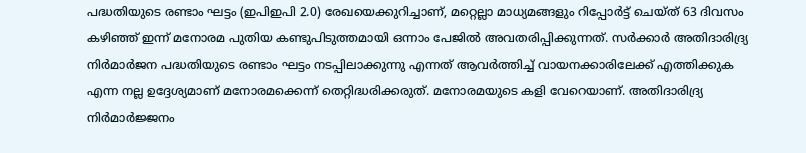പദ്ധതിയുടെ രണ്ടാം ഘട്ടം (ഇപിഇപി 2.0) രേഖയെക്കുറിച്ചാണ്, മറ്റെല്ലാ മാധ്യമങ്ങളും റിപ്പോർട്ട് ചെയ്ത് 63 ദിവസം കഴിഞ്ഞ് ഇന്ന് മനോരമ പുതിയ കണ്ടുപിടുത്തമായി ഒന്നാം പേജിൽ അവതരിപ്പിക്കുന്നത്. സർക്കാർ അതിദാരിദ്ര്യ നിർമാർജന പദ്ധതിയുടെ രണ്ടാം ഘട്ടം നടപ്പിലാക്കുന്നു എന്നത് ആവർത്തിച്ച് വായനക്കാരിലേക്ക് എത്തിക്കുക എന്ന നല്ല ഉദ്ദേശ്യമാണ് മനോരമക്കെന്ന് തെറ്റിദ്ധരിക്കരുത്. മനോരമയുടെ കളി വേറെയാണ്. അതിദാരിദ്ര്യ നിർമാർജ്ജനം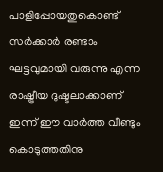പാളിപ്പോയതുകൊണ്ട് സർക്കാർ രണ്ടാം ഘട്ടവുമായി വരുന്നു എന്ന രാഷ്ട്രീയ ദുഷ്ടലാക്കാണ് ഇന്ന് ഈ വാർത്ത വീണ്ടും കൊടുത്തതിനു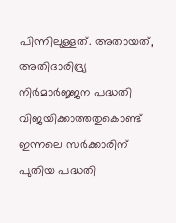പിന്നിലുള്ളത്. അതായത്, അതിദാരിദ്ര്യ നിർമാർജ്ജന പദ്ധതി വിജയിക്കാത്തതുകൊണ്ട് ഇന്നലെ സർക്കാരിന് പുതിയ പദ്ധതി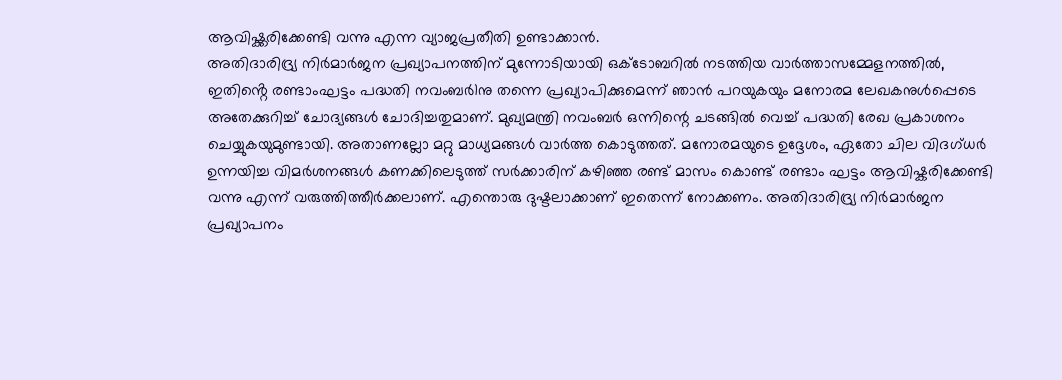ആവിഷ്ക്കരിക്കേണ്ടി വന്നു എന്ന വ്യാജപ്രതീതി ഉണ്ടാക്കാൻ.
അതിദാരിദ്ര്യ നിർമാർജന പ്രഖ്യാപനത്തിന് മുന്നോടിയായി ഒക്ടോബറിൽ നടത്തിയ വാർത്താസമ്മേളനത്തിൽ, ഇതിൻ്റെ രണ്ടാംഘട്ടം പദ്ധതി നവംബർ1നു തന്നെ പ്രഖ്യാപിക്കുമെന്ന് ഞാൻ പറയുകയും മനോരമ ലേഖകനുൾപ്പെടെ അതേക്കുറിച്ച് ചോദ്യങ്ങൾ ചോദിച്ചതുമാണ്. മുഖ്യമന്ത്രി നവംബർ ഒന്നിന്റെ ചടങ്ങിൽ വെച്ച് പദ്ധതി രേഖ പ്രകാശനം ചെയ്യുകയുമുണ്ടായി. അതാണല്ലോ മറ്റു മാധ്യമങ്ങൾ വാർത്ത കൊടുത്തത്. മനോരമയുടെ ഉദ്ദേശം, ഏതോ ചില വിദഗ്ധർ ഉന്നയിച്ച വിമർശനങ്ങൾ കണക്കിലെടുത്ത് സർക്കാരിന് കഴിഞ്ഞ രണ്ട് മാസം കൊണ്ട് രണ്ടാം ഘട്ടം ആവിഷ്കരിക്കേണ്ടി വന്നു എന്ന് വരുത്തിത്തീർക്കലാണ്. എന്തൊരു ദുഷ്ടലാക്കാണ് ഇതെന്ന് നോക്കണം. അതിദാരിദ്ര്യ നിർമാർജന പ്രഖ്യാപനം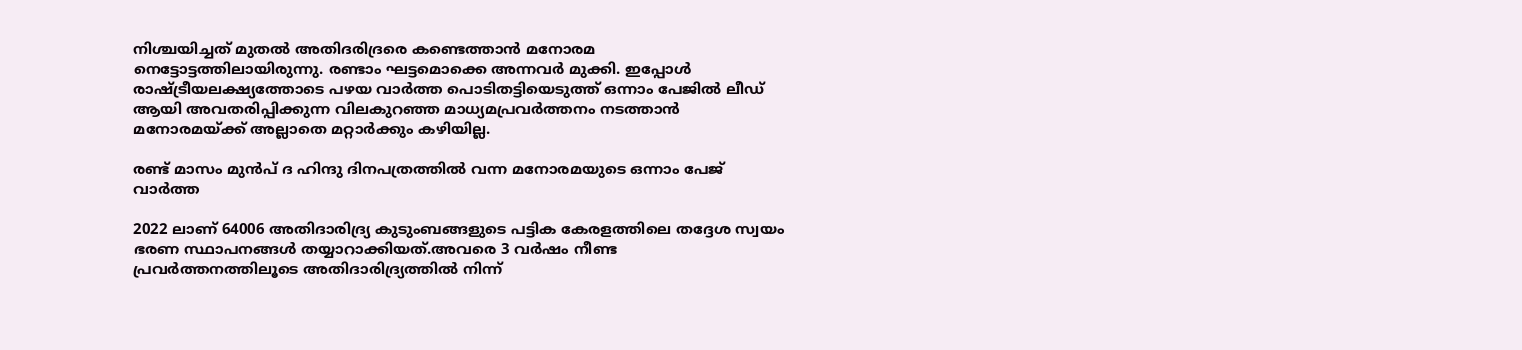നിശ്ചയിച്ചത് മുതൽ അതിദരിദ്രരെ കണ്ടെത്താൻ മനോരമ നെട്ടോട്ടത്തിലായിരുന്നു. രണ്ടാം ഘട്ടമൊക്കെ അന്നവർ മുക്കി. ഇപ്പോൾ രാഷ്ട്രീയലക്ഷ്യത്തോടെ പഴയ വാർത്ത പൊടിതട്ടിയെടുത്ത് ഒന്നാം പേജിൽ ലീഡ് ആയി അവതരിപ്പിക്കുന്ന വിലകുറഞ്ഞ മാധ്യമപ്രവർത്തനം നടത്താൻ മനോരമയ്ക്ക് അല്ലാതെ മറ്റാർക്കും കഴിയില്ല.

രണ്ട് മാസം മുൻപ് ദ ഹിന്ദു ദിനപത്രത്തിൽ വന്ന മനോരമയുടെ ഒന്നാം പേജ് വാർത്ത

2022 ലാണ് 64006 അതിദാരിദ്ര്യ കുടുംബങ്ങളുടെ പട്ടിക കേരളത്തിലെ തദ്ദേശ സ്വയം ഭരണ സ്ഥാപനങ്ങൾ തയ്യാറാക്കിയത്.അവരെ 3 വർഷം നീണ്ട പ്രവർത്തനത്തിലൂടെ അതിദാരിദ്ര്യത്തിൽ നിന്ന്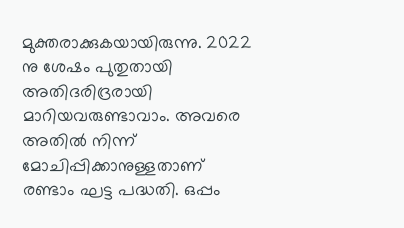മുക്തരാക്കുകയായിരുന്നു. 2022 നു ശേഷം പുതുതായി അതിദരിദ്രരായി മാറിയവരുണ്ടാവാം. അവരെ അതിൽ നിന്ന് മോചിപ്പിക്കാനുള്ളതാണ് രണ്ടാം ഘട്ട പദ്ധതി. ഒപ്പം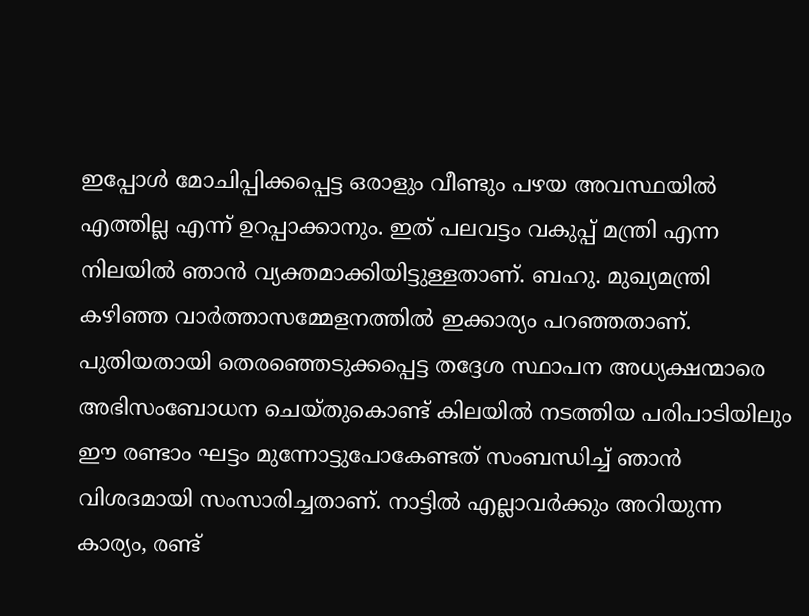ഇപ്പോൾ മോചിപ്പിക്കപ്പെട്ട ഒരാളും വീണ്ടും പഴയ അവസ്ഥയിൽ എത്തില്ല എന്ന് ഉറപ്പാക്കാനും. ഇത് പലവട്ടം വകുപ്പ് മന്ത്രി എന്ന നിലയിൽ ഞാൻ വ്യക്തമാക്കിയിട്ടുള്ളതാണ്. ബഹു. മുഖ്യമന്ത്രി കഴിഞ്ഞ വാർത്താസമ്മേളനത്തിൽ ഇക്കാര്യം പറഞ്ഞതാണ്. പുതിയതായി തെരഞ്ഞെടുക്കപ്പെട്ട തദ്ദേശ സ്ഥാപന അധ്യക്ഷന്മാരെ അഭിസംബോധന ചെയ്തുകൊണ്ട് കിലയിൽ നടത്തിയ പരിപാടിയിലും ഈ രണ്ടാം ഘട്ടം മുന്നോട്ടുപോകേണ്ടത് സംബന്ധിച്ച് ഞാൻ വിശദമായി സംസാരിച്ചതാണ്. നാട്ടിൽ എല്ലാവർക്കും അറിയുന്ന കാര്യം, രണ്ട്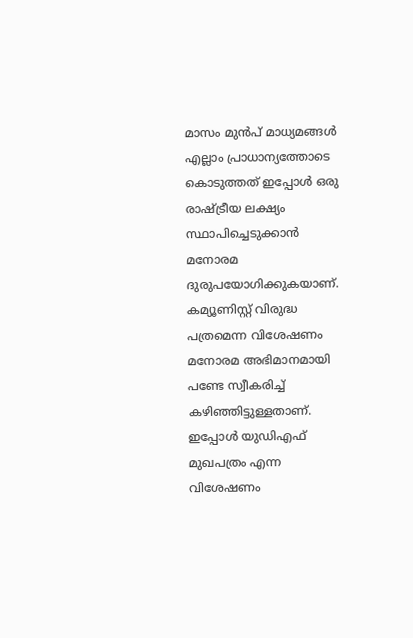മാസം മുൻപ് മാധ്യമങ്ങൾ എല്ലാം പ്രാധാന്യത്തോടെ കൊടുത്തത് ഇപ്പോൾ ഒരു രാഷ്ട്രീയ ലക്ഷ്യം സ്ഥാപിച്ചെടുക്കാൻ മനോരമ ദുരുപയോഗിക്കുകയാണ്.
കമ്യൂണിസ്റ്റ് വിരുദ്ധ പത്രമെന്ന വിശേഷണം മനോരമ അഭിമാനമായി പണ്ടേ സ്വീകരിച്ച് കഴിഞ്ഞിട്ടുള്ളതാണ്. ഇപ്പോൾ യുഡിഎഫ് മുഖപത്രം എന്ന വിശേഷണം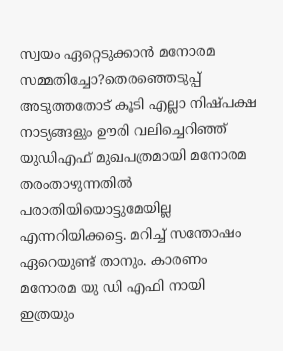സ്വയം ഏറ്റെടുക്കാൻ മനോരമ സമ്മതിച്ചോ?തെരഞ്ഞെടുപ്പ് അടുത്തതോട് കൂടി എല്ലാ നിഷ്പക്ഷ നാട്യങ്ങളും ഊരി വലിച്ചെറിഞ്ഞ് യുഡിഎഫ് മുഖപത്രമായി മനോരമ തരംതാഴുന്നതിൽ പരാതിയിയൊട്ടുമേയില്ല എന്നറിയിക്കട്ടെ. മറിച്ച് സന്തോഷം ഏറെയുണ്ട് താനും. കാരണം മനോരമ യു ഡി എഫി നായി ഇത്രയും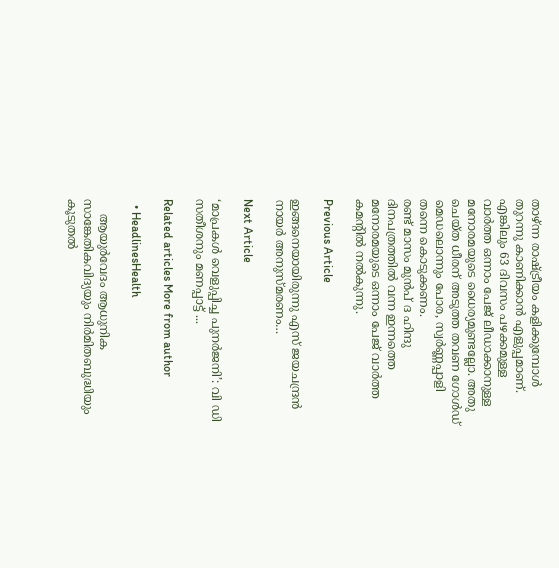താഴ്‌ന്ന രാഷ്ട്രീയം കളിക്കുമ്പോൾ തുറന്നു കാണിക്കാൻ എളുപ്പമാണ്. എങ്കിലും 63 ദിവസം പഴക്കമുള്ള വാർത്ത ഒന്നാം പേജ് ലീഡാക്കാനുള്ള മനോരമയുടെ ധൈര്യമുണ്ടല്ലോ. അതു ചെയ്ത ധീരന് അടുത്ത തവണ ഗോൾഡ് മെഡലൊന്നും പോര, സ്വർണ്ണപ്പാളി തന്നെ കൊടുക്കണം.
രണ്ട് മാസം മുൻപ് ദ ഹിന്ദു ദിനപത്രത്തിൽ വന്ന ഇന്നത്തെ മനോരമയുടെ ഒന്നാം പേജ് വാർത്ത കമന്റിൽ നൽകുന്നു.

Previous Article

ഇങ്ങനെയായിരുന്നു എസ് ജയചന്ദ്രൻ നായർ അനുസ്മരണം…

Next Article

‘മാപ്രകൾ വെളുപ്പിച്ച പുനർജനി’: വി ഡി സതീശനും മണപ്പാട്ട് ...

Related articles More from author

  • HeadlinesHealth

    ആയുർവേദം ആധുനിക സാങ്കേതികവിദ്യയും നിർമിതബുദ്ധിയും കൂടുതൽ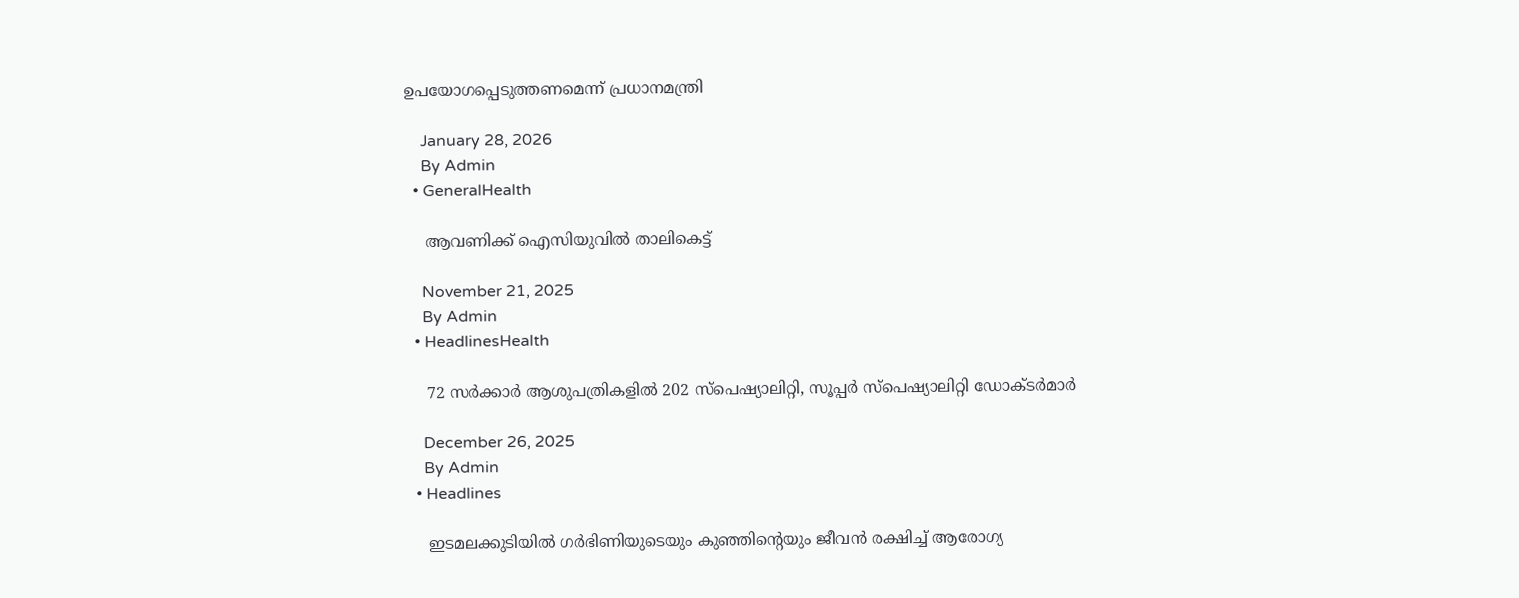ഉപയോഗപ്പെടുത്തണമെന്ന് പ്രധാനമന്ത്രി

    January 28, 2026
    By Admin
  • GeneralHealth

    ആവണിക്ക് ഐസിയുവിൽ താലികെട്ട്

    November 21, 2025
    By Admin
  • HeadlinesHealth

    72 സർക്കാർ ആശുപത്രികളില്‍ 202 സ്‌പെഷ്യാലിറ്റി, സൂപ്പര്‍ സ്‌പെഷ്യാലിറ്റി ഡോക്ടര്‍മാര്‍

    December 26, 2025
    By Admin
  • Headlines

    ഇടമലക്കുടിയില്‍ ഗര്‍ഭിണിയുടെയും കുഞ്ഞിൻ്റെയും ജീവന്‍ രക്ഷിച്ച് ആരോഗ്യ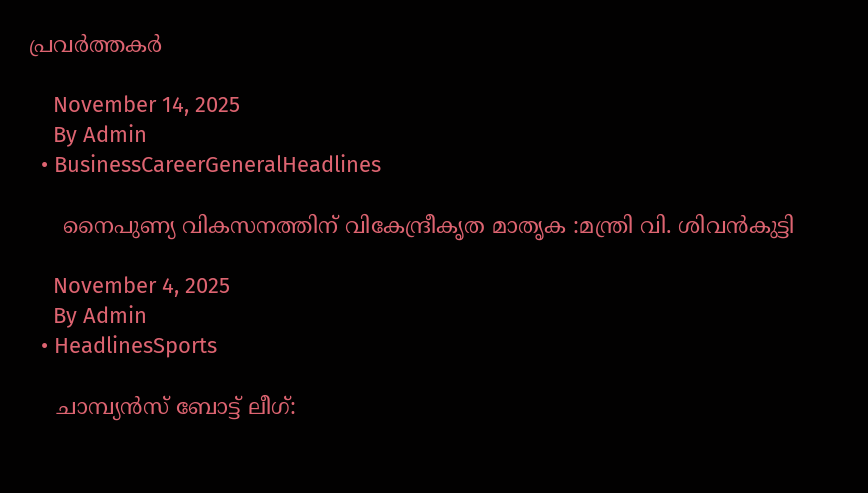പ്രവര്‍ത്തകർ

    November 14, 2025
    By Admin
  • BusinessCareerGeneralHeadlines

     നൈപുണ്യ വികസനത്തിന് വികേന്ദ്രീകൃത മാതൃക :മന്ത്രി വി. ശിവൻകുട്ടി

    November 4, 2025
    By Admin
  • HeadlinesSports

    ചാമ്പ്യന്‍സ് ബോട്ട് ലീഗ്: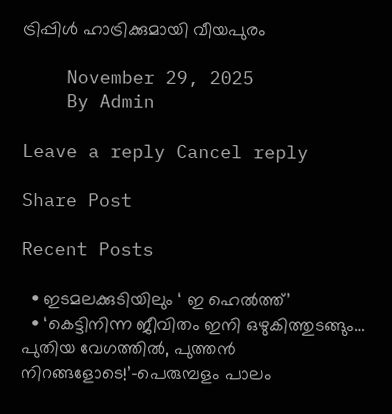ട്രിപ്പിള്‍ ഹാട്രിക്കുമായി വീയപുരം

    November 29, 2025
    By Admin

Leave a reply Cancel reply

Share Post

Recent Posts

  • ഇടമലക്കുടിയിലും ‘ ഇ ഹെല്‍ത്ത്’
  • ‘കെട്ടിനിന്ന ജീവിതം ഇനി ഒഴുകിത്തുടങ്ങും… പുതിയ വേഗത്തിൽ, പുത്തൻ നിറങ്ങളോടെ!’-പെരുമ്പളം പാലം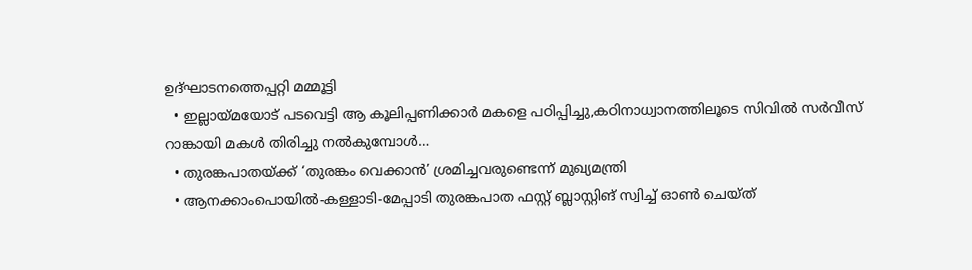ഉദ്ഘാടനത്തെപ്പറ്റി മമ്മൂട്ടി
  • ഇല്ലായ്മയോട് പടവെട്ടി ആ കൂലിപ്പണിക്കാർ മകളെ പഠിപ്പിച്ചു,കഠിനാധ്വാനത്തിലൂടെ സിവിൽ സർവീസ് റാങ്കായി മകൾ തിരിച്ചു നൽകുമ്പോൾ…
  • തുരങ്കപാതയ്ക്ക് ‘തുരങ്കം വെക്കാൻ’ ശ്രമിച്ചവരുണ്ടെന്ന് മുഖ്യമന്ത്രി
  • ആനക്കാംപൊയിൽ-കള്ളാടി-മേപ്പാടി തുരങ്കപാത ഫസ്റ്റ് ബ്ലാസ്റ്റിങ് സ്വിച്ച് ഓൺ ചെയ്ത്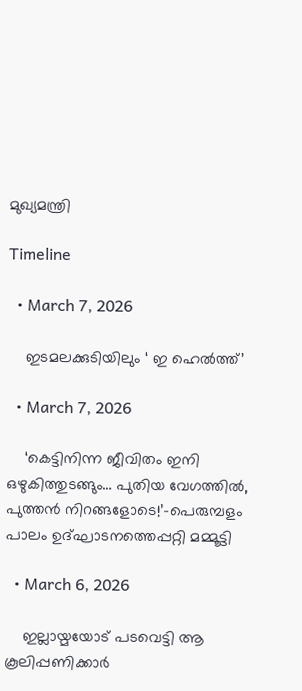മുഖ്യമന്ത്രി

Timeline

  • March 7, 2026

    ഇടമലക്കുടിയിലും ‘ ഇ ഹെല്‍ത്ത്’

  • March 7, 2026

    ‘കെട്ടിനിന്ന ജീവിതം ഇനി ഒഴുകിത്തുടങ്ങും… പുതിയ വേഗത്തിൽ, പുത്തൻ നിറങ്ങളോടെ!’-പെരുമ്പളം പാലം ഉദ്ഘാടനത്തെപ്പറ്റി മമ്മൂട്ടി

  • March 6, 2026

    ഇല്ലായ്മയോട് പടവെട്ടി ആ കൂലിപ്പണിക്കാർ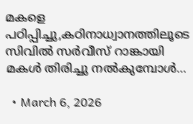മകളെ പഠിപ്പിച്ചു,കഠിനാധ്വാനത്തിലൂടെ സിവിൽ സർവീസ് റാങ്കായി മകൾ തിരിച്ചു നൽകുമ്പോൾ…

  • March 6, 2026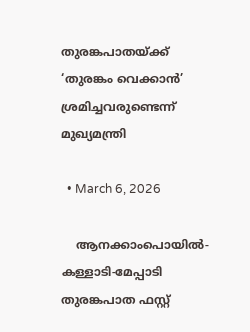തുരങ്കപാതയ്ക്ക് ‘തുരങ്കം വെക്കാൻ’ ശ്രമിച്ചവരുണ്ടെന്ന് മുഖ്യമന്ത്രി

  • March 6, 2026

    ആനക്കാംപൊയിൽ-കള്ളാടി-മേപ്പാടി തുരങ്കപാത ഫസ്റ്റ്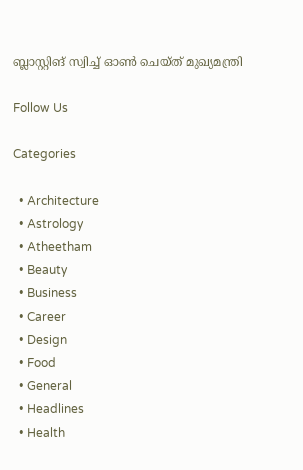ബ്ലാസ്റ്റിങ് സ്വിച്ച് ഓൺ ചെയ്ത് മുഖ്യമന്ത്രി

Follow Us

Categories

  • Architecture
  • Astrology
  • Atheetham
  • Beauty
  • Business
  • Career
  • Design
  • Food
  • General
  • Headlines
  • Health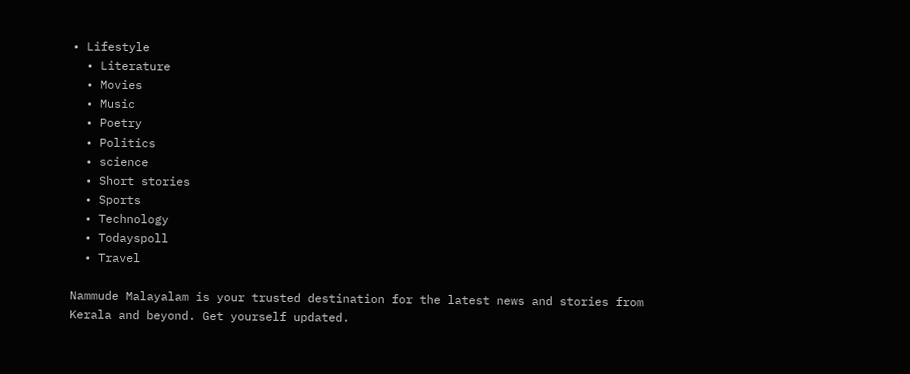• Lifestyle
  • Literature
  • Movies
  • Music
  • Poetry
  • Politics
  • science
  • Short stories
  • Sports
  • Technology
  • Todayspoll
  • Travel

Nammude Malayalam is your trusted destination for the latest news and stories from Kerala and beyond. Get yourself updated.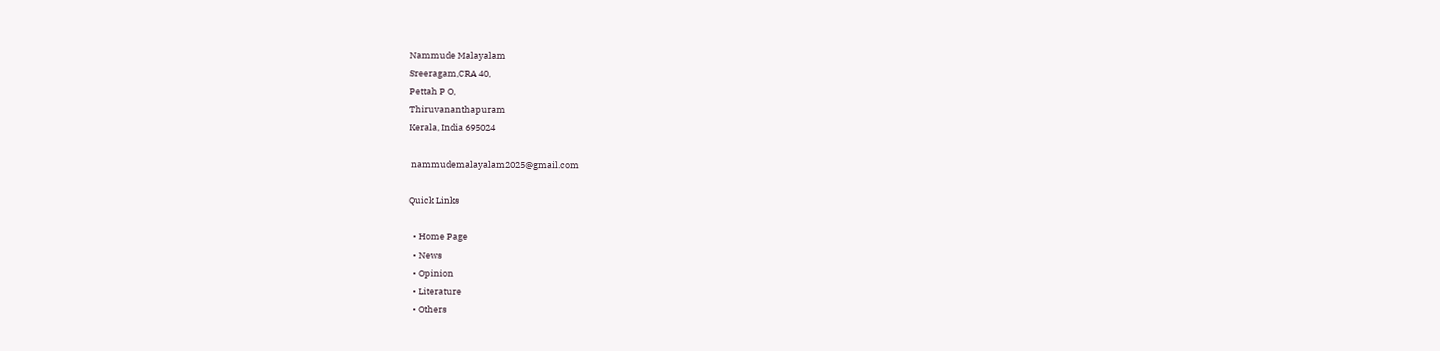Nammude Malayalam
Sreeragam,CRA 40,
Pettah P O,
Thiruvananthapuram
Kerala, India 695024

 nammudemalayalam2025@gmail.com

Quick Links

  • Home Page
  • News
  • Opinion
  • Literature
  • Others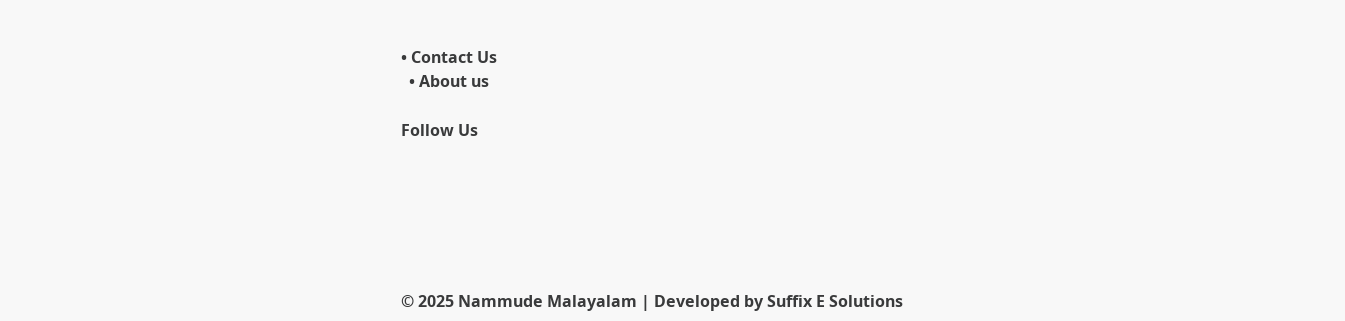• Contact Us
  • About us

Follow Us






© 2025 Nammude Malayalam | Developed by Suffix E Solutions